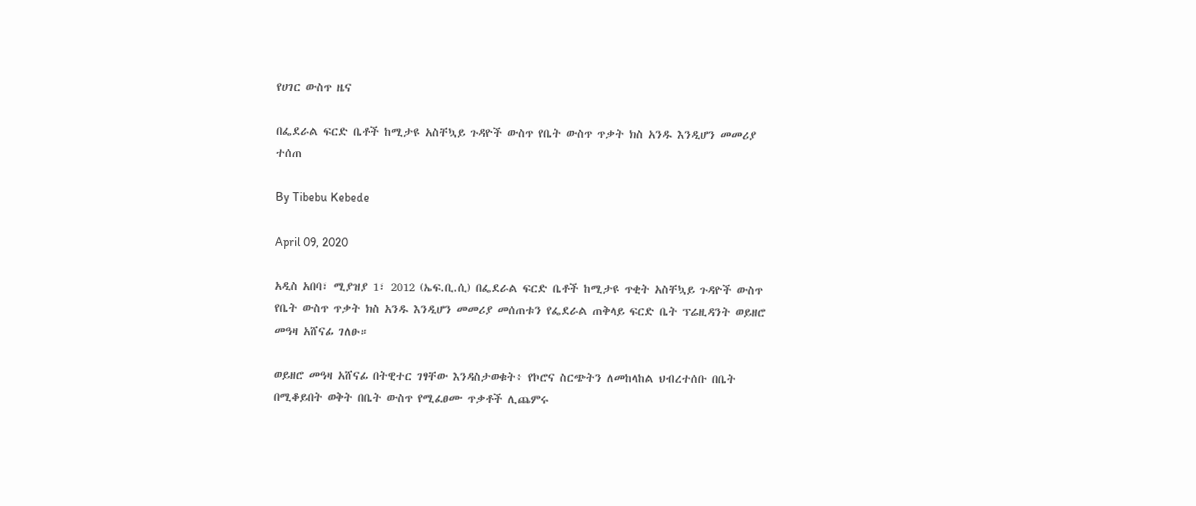የሀገር ውስጥ ዜና

በፌደራል ፍርድ ቤቶች ከሚታዩ አስቸኳይ ጉዳዮች ውስጥ የቤት ውስጥ ጥቃት ክስ አንዱ እንዲሆን መመሪያ ተሰጠ

By Tibebu Kebede

April 09, 2020

አዲስ አበባ፣ ሚያዝያ 1፣ 2012 (ኤፍ.ቢ.ሲ) በፌደራል ፍርድ ቤቶች ከሚታዩ ጥቂት አስቸኳይ ጉዳዮች ውስጥ የቤት ውስጥ ጥቃት ክስ አንዱ እንዲሆን መመሪያ መሰጠቱን የፌደራል ጠቅላይ ፍርድ ቤት ፕሬዚዳንት ወይዘሮ መዓዛ አሸናፊ ገለፁ።

ወይዘሮ መዓዛ አሸናፊ በትዊተር ገፃቸው እንዳስታወቁት፥ የኮሮና ስርጭትን ለመከላከል ህብረተሰቡ በቤት በሚቆይበት ወቅት በቤት ውስጥ የሚፈፀሙ ጥቃቶች ሊጨምሩ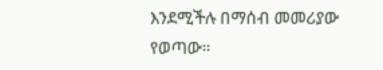እንደሚችሉ በማሰብ መመሪያው የወጣው።